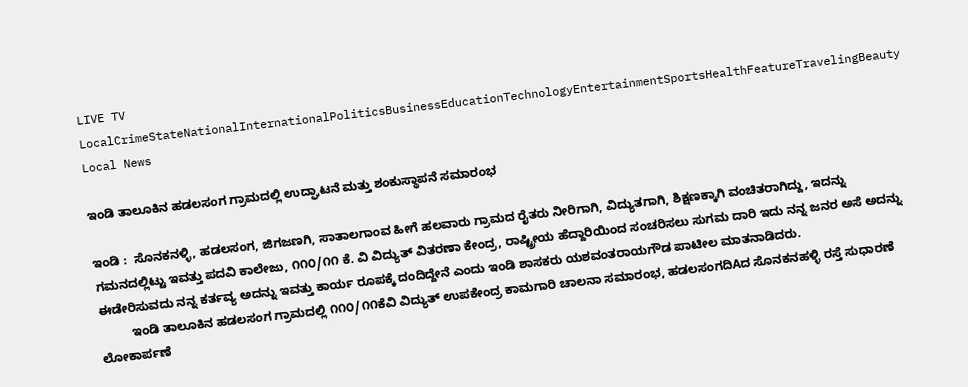LIVE TV LocalCrimeStateNationalInternationalPoliticsBusinessEducationTechnologyEntertainmentSportsHealthFeatureTravelingBeauty
Local News

ಇಂಡಿ ತಾಲೂಕಿನ ಹಡಲಸಂಗ ಗ್ರಾಮದಲ್ಲಿ ಉದ್ಘಾಟನೆ ಮತ್ತು ಶಂಕುಸ್ಥಾಪನೆ ಸಮಾರಂಭ

ಇಂಡಿ :  ಸೊನಕನಳ್ಳಿ, ಹಡಲಸಂಗ, ಜಿಗಜಣಗಿ, ಸಾತಾಲಗಾಂವ ಹೀಗೆ ಹಲವಾರು ಗ್ರಾಮದ ರೈತರು ನೀರಿಗಾಗಿ, ವಿದ್ಯುತಗಾಗಿ, ಶಿಕ್ಷಣಕ್ಕಾಗಿ ವಂಚಿತರಾಗಿದ್ದು, ಇದನ್ನು ಗಮನದಲ್ಲಿಟ್ಟು ಇವತ್ತು ಪದವಿ ಕಾಲೇಜು, ೧೧೦/೧೧ ಕೆ. ವಿ ವಿದ್ಯುತ್ ವಿತರಣಾ ಕೇಂದ್ರ, ರಾಷ್ಟ್ರೀಯ ಹೆದ್ದಾರಿಯಿಂದ ಸಂಚರಿಸಲು ಸುಗಮ ದಾರಿ ಇದು ನನ್ನ ಜನರ ಅಸೆ ಅದನ್ನು ಈಡೇರಿಸುವದು ನನ್ನ ಕರ್ತವ್ಯ ಅದನ್ನು ಇವತ್ತು ಕಾರ್ಯ ರೂಪಕ್ಕೆ ದಂದಿದ್ದೇನೆ ಎಂದು ಇಂಡಿ ಶಾಸಕರು ಯಶವಂತರಾಯಗೌಡ ಪಾಟೀಲ ಮಾತನಾಡಿದರು.
         ಇಂಡಿ ತಾಲೂಕಿನ ಹಡಲಸಂಗ ಗ್ರಾಮದಲ್ಲಿ ೧೧೦/೧೧ಕೆವಿ ವಿದ್ಯುತ್ ಉಪಕೇಂದ್ರ ಕಾಮಗಾರಿ ಚಾಲನಾ ಸಮಾರಂಭ, ಹಡಲಸಂಗದಿAದ ಸೊನಕನಹಳ್ಳಿ ರಸ್ತೆ ಸುಧಾರಣೆ ಲೋಕಾರ್ಪಣೆ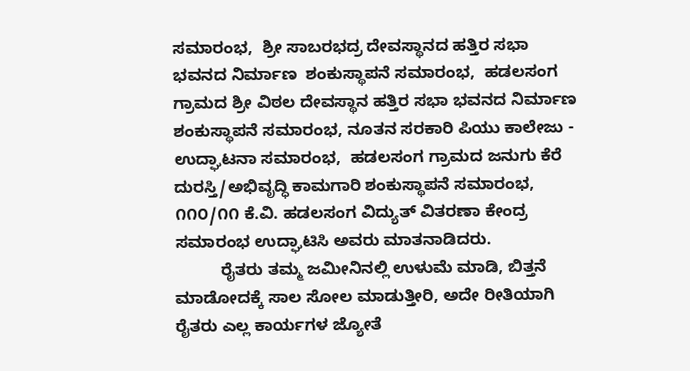ಸಮಾರಂಭ,  ಶ್ರೀ ಸಾಬರಭದ್ರ ದೇವಸ್ಥಾನದ ಹತ್ತಿರ ಸಭಾ ಭವನದ ನಿರ್ಮಾಣ  ಶಂಕುಸ್ಥಾಪನೆ ಸಮಾರಂಭ,  ಹಡಲಸಂಗ ಗ್ರಾಮದ ಶ್ರೀ ವಿಠಲ ದೇವಸ್ಥಾನ ಹತ್ತಿರ ಸಭಾ ಭವನದ ನಿರ್ಮಾಣ  ಶಂಕುಸ್ಥಾಪನೆ ಸಮಾರಂಭ, ನೂತನ ಸರಕಾರಿ ಪಿಯು ಕಾಲೇಜು - ಉದ್ಘಾಟನಾ ಸಮಾರಂಭ,  ಹಡಲಸಂಗ ಗ್ರಾಮದ ಜನುಗು ಕೆರೆ ದುರಸ್ತಿ/ಅಭಿವೃದ್ಧಿ ಕಾಮಗಾರಿ ಶಂಕುಸ್ಥಾಪನೆ ಸಮಾರಂಭ, ೧೧೦/೧೧ ಕೆ.ವಿ. ಹಡಲಸಂಗ ವಿದ್ಯುತ್ ವಿತರಣಾ ಕೇಂದ್ರ ಸಮಾರಂಭ ಉದ್ಘಾಟಿಸಿ ಅವರು ಮಾತನಾಡಿದರು.
          ರೈತರು ತಮ್ಮ ಜಮೀನಿನಲ್ಲಿ ಉಳುಮೆ ಮಾಡಿ, ಬಿತ್ತನೆ ಮಾಡೋದಕ್ಕೆ ಸಾಲ ಸೋಲ ಮಾಡುತ್ತೀರಿ, ಅದೇ ರೀತಿಯಾಗಿ ರೈತರು ಎಲ್ಲ ಕಾರ್ಯಗಳ ಜ್ಯೋತೆ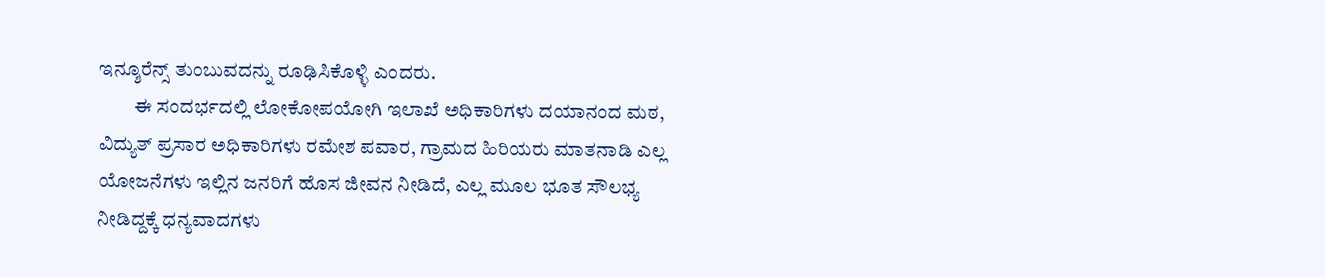ಇನ್ಶೂರೆನ್ಸ್ ತುಂಬುವದನ್ನು ರೂಢಿಸಿಕೊಳ್ಳಿ ಎಂದರು.
         ಈ ಸಂದರ್ಭದಲ್ಲಿ ಲೋಕೋಪಯೋಗಿ ಇಲಾಖೆ ಅಧಿಕಾರಿಗಳು ದಯಾನಂದ ಮಠ, ವಿದ್ಯುತ್ ಪ್ರಸಾರ ಅಧಿಕಾರಿಗಳು ರಮೇಶ ಪವಾರ, ಗ್ರಾಮದ ಹಿರಿಯರು ಮಾತನಾಡಿ ಎಲ್ಲ ಯೋಜನೆಗಳು ಇಲ್ಲಿನ ಜನರಿಗೆ ಹೊಸ ಜೀವನ ನೀಡಿದೆ, ಎಲ್ಲ ಮೂಲ ಭೂತ ಸೌಲಭ್ಯ ನೀಡಿದ್ದಕ್ಕೆ ಧನ್ಯವಾದಗಳು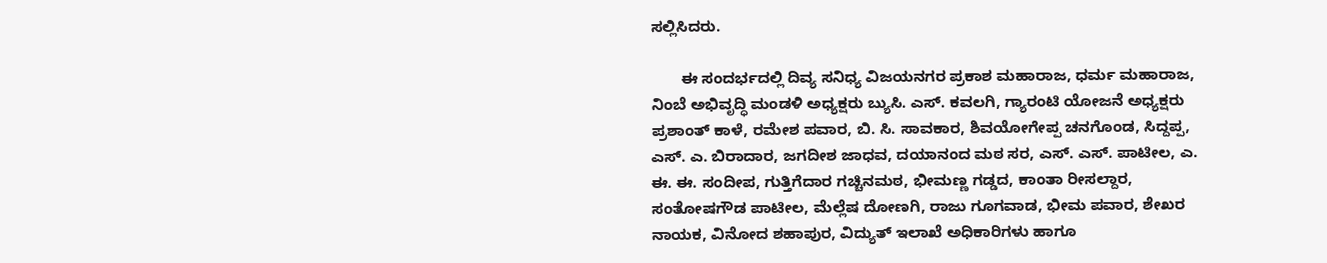ಸಲ್ಲಿಸಿದರು.

       ಈ ಸಂದರ್ಭದಲ್ಲಿ ದಿವ್ಯ ಸನಿಧ್ಯ ವಿಜಯನಗರ ಪ್ರಕಾಶ ಮಹಾರಾಜ, ಧರ್ಮ ಮಹಾರಾಜ, ನಿಂಬೆ ಅಭಿವೃದ್ಧಿ ಮಂಡಳಿ ಅಧ್ಯಕ್ಷರು ಬ್ಯುಸಿ. ಎಸ್. ಕವಲಗಿ, ಗ್ಯಾರಂಟಿ ಯೋಜನೆ ಅಧ್ಯಕ್ಷರು ಪ್ರಶಾಂತ್ ಕಾಳೆ, ರಮೇಶ ಪವಾರ, ಬಿ. ಸಿ. ಸಾವಕಾರ, ಶಿವಯೋಗೇಪ್ಪ ಚನಗೊಂಡ, ಸಿದ್ದಪ್ಪ, ಎಸ್. ಎ. ಬಿರಾದಾರ, ಜಗದೀಶ ಜಾಧವ, ದಯಾನಂದ ಮಠ ಸರ, ಎಸ್. ಎಸ್. ಪಾಟೀಲ, ಎ. ಈ. ಈ. ಸಂದೀಪ, ಗುತ್ತಿಗೆದಾರ ಗಚ್ಚಿನಮಠ, ಭೀಮಣ್ಣ ಗಡ್ಡದ, ಕಾಂತಾ ರೀಸಲ್ದಾರ, ಸಂತೋಷಗೌಡ ಪಾಟೀಲ, ಮೆಲ್ಲೆಷ ದೋಣಗಿ, ರಾಜು ಗೂಗವಾಡ, ಭೀಮ ಪವಾರ, ಶೇಖರ ನಾಯಕ, ವಿನೋದ ಶಹಾಪುರ, ವಿದ್ಯುತ್ ಇಲಾಖೆ ಅಧಿಕಾರಿಗಳು ಹಾಗೂ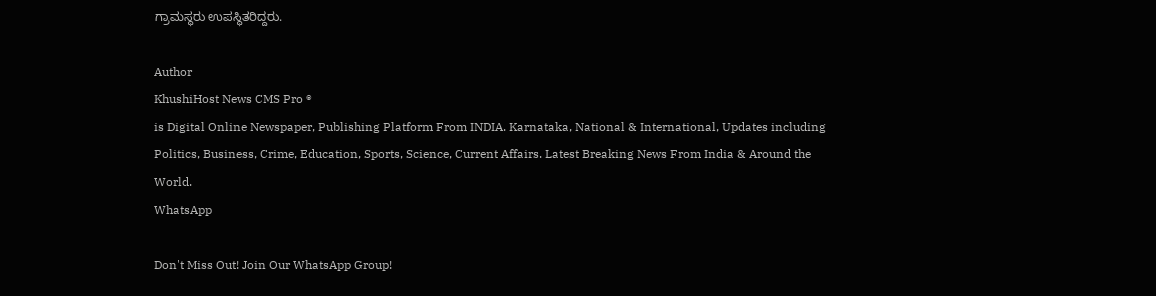ಗ್ರಾಮಸ್ಥರು ಉಪಸ್ಥಿತರಿದ್ದರು.

Author
KhushiHost News CMS Pro ®
is Digital Online Newspaper, Publishing Platform From INDIA. Karnataka, National & International, Updates including Politics, Business, Crime, Education, Sports, Science, Current Affairs. Latest Breaking News From India & Around the World.
WhatsApp

Don't Miss Out! Join Our WhatsApp Group!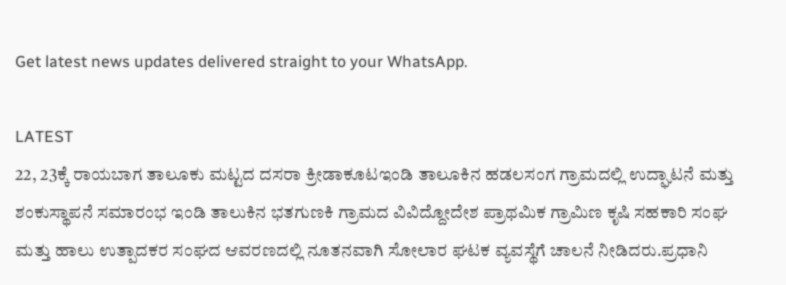Get latest news updates delivered straight to your WhatsApp.

LATEST
22, 23ಕ್ಕೆ ರಾಯಬಾಗ ತಾಲೂಕು ಮಟ್ಟದ ದಸರಾ ಕ್ರೀಡಾಕೂಟಇಂಡಿ ತಾಲೂಕಿನ ಹಡಲಸಂಗ ಗ್ರಾಮದಲ್ಲಿ ಉದ್ಘಾಟನೆ ಮತ್ತು ಶಂಕುಸ್ಥಾಪನೆ ಸಮಾರಂಭ ಇಂಡಿ ತಾಲುಕಿನ ಭತಗುಣಕಿ ಗ್ರಾಮದ ವಿವಿದ್ದೋದೇಶ ಪ್ರಾಥಮಿಕ ಗ್ರಾಮಿಣ ಕೃಷಿ ಸಹಕಾರಿ ಸಂಘ ಮತ್ತು ಹಾಲು ಉತ್ಪಾದಕರ ಸಂಘದ ಆವರಣದಲ್ಲಿ ನೂತನವಾಗಿ ಸೋಲಾರ ಘಟಕ ವ್ಯವಸ್ಥೆಗೆ ಚಾಲನೆ ನೀಡಿದರು.ಪ್ರಧಾನಿ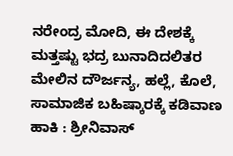ನರೇಂದ್ರ ಮೋದಿ, ಈ ದೇಶಕ್ಕೆ ಮತ್ತಷ್ಟು ಭದ್ರ ಬುನಾದಿದಲಿತರ ಮೇಲಿನ ದೌರ್ಜನ್ಯ, ಹಲ್ಲೆ, ಕೊಲೆ, ಸಾಮಾಜಿಕ ಬಹಿಷ್ಕಾರಕ್ಕೆ ಕಡಿವಾಣ ಹಾಕಿ : ಶ್ರೀನಿವಾಸ್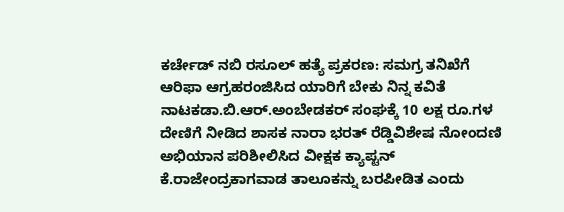ಕರ್ಚೇಡ್ ನಬಿ ರಸೂಲ್ ಹತ್ಯೆ ಪ್ರಕರಣ: ಸಮಗ್ರ ತನಿಖೆಗೆ ಆರಿಫಾ ಆಗ್ರಹರಂಜಿಸಿದ ಯಾರಿಗೆ ಬೇಕು ನಿನ್ನ ಕವಿತೆ ನಾಟಕಡಾ.ಬಿ.ಆರ್.ಅಂಬೇಡಕರ್ ಸಂಘಕ್ಕೆ 10 ಲಕ್ಷ ರೂ.ಗಳ ದೇಣಿಗೆ ನೀಡಿದ ಶಾಸಕ ನಾರಾ ಭರತ್ ರೆಡ್ಡಿವಿಶೇಷ ನೋಂದಣಿ ಅಭಿಯಾನ ಪರಿಶೀಲಿಸಿದ ವೀಕ್ಷಕ ಕ್ಯಾಪ್ಟನ್ ಕೆ.ರಾಜೇಂದ್ರಕಾಗವಾಡ ತಾಲೂಕನ್ನು ಬರಪೀಡಿತ ಎಂದು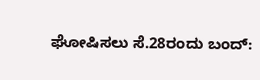ಘೋಷಿಸಲು ಸೆ.28ರಂದು ಬಂದ್: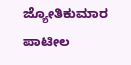ಜ್ಯೋತಿಕುಮಾರ ಪಾಟೀಲ